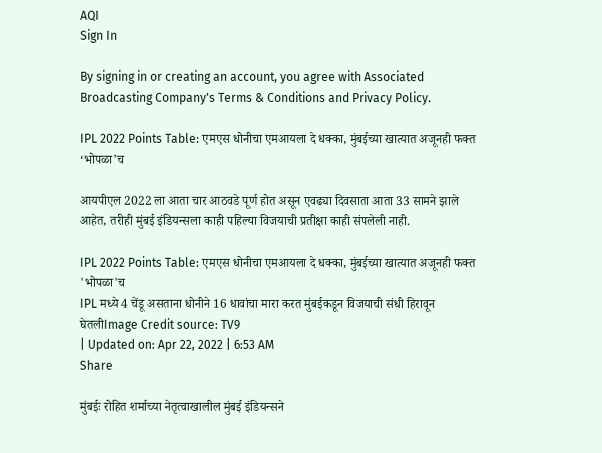AQI
Sign In

By signing in or creating an account, you agree with Associated Broadcasting Company's Terms & Conditions and Privacy Policy.

IPL 2022 Points Table: एमएस धोनीचा एमआयला दे धक्का, मुंबईच्या खात्यात अजूनही फक्त ‘भोपळा’च

आयपीएल 2022 ला आता चार आठवडे पूर्ण होत असून एवढ्या दिवसाता आता 33 सामने झाले आहेत, तरीही मुंबई इंडियन्सला काही पहिल्या विजयाची प्रतीक्षा काही संपलेली नाही.

IPL 2022 Points Table: एमएस धोनीचा एमआयला दे धक्का, मुंबईच्या खात्यात अजूनही फक्त 'भोपळा'च
IPL मध्ये 4 चेंडू असताना धोनीने 16 धावांचा मारा करत मुंबईकडून विजयाची संधी हिरावून घेतलीImage Credit source: TV9
| Updated on: Apr 22, 2022 | 6:53 AM
Share

मुंबईः रोहित शर्माच्या नेतृत्वाखालील मुंबई इंडियन्सने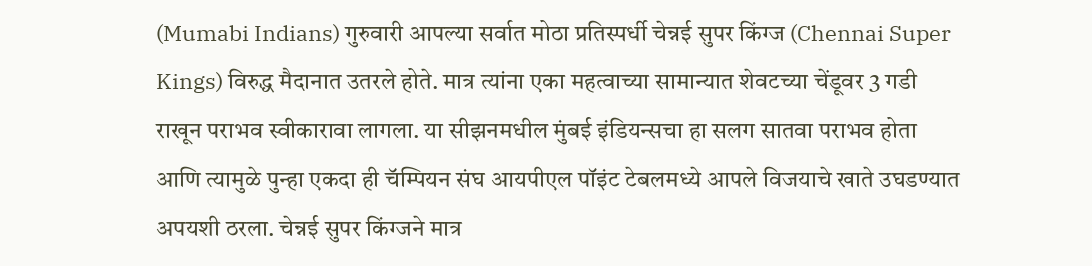(Mumabi Indians) गुरुवारी आपल्या सर्वात मोठा प्रतिस्पर्धी चेन्नई सुपर किंग्ज (Chennai Super Kings) विरुद्ध मैदानात उतरले होते. मात्र त्यांना एका महत्वाच्या सामान्यात शेवटच्या चेंडूवर 3 गडी राखून पराभव स्वीकारावा लागला. या सीझनमधील मुंबई इंडियन्सचा हा सलग सातवा पराभव होता आणि त्यामुळे पुन्हा एकदा ही चॅम्पियन संघ आयपीएल पॉइंट टेबलमध्ये आपले विजयाचे खाते उघडण्यात अपयशी ठरला. चेन्नई सुपर किंग्जने मात्र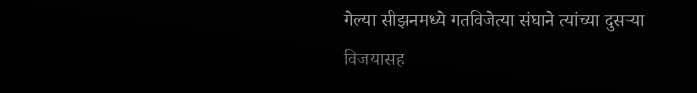गेल्या सीझनमध्ये गतविजेत्या संघाने त्यांच्या दुसऱ्या विजयासह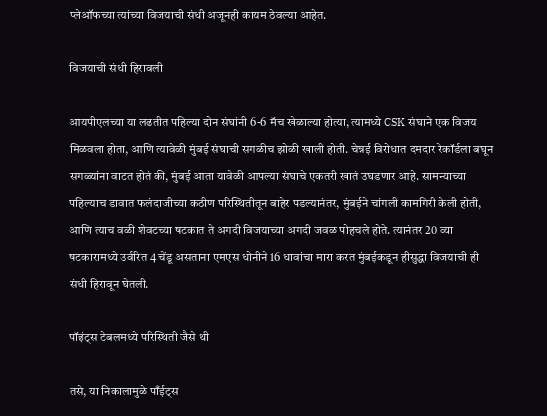प्लेऑफच्या त्यांच्या विजयाची संधी अजूनही कायम ठेवल्या आहेत.

विजयाची संधी हिरावली

आयपीएलच्या या लढतीत पहिल्या दोन संघांनी 6-6 मॅच खेळाल्या होत्या, त्यामध्ये CSK संघाने एक विजय मिळवला होता, आणि त्यावेळी मुंबई संघाची सगळीच झोळी खाली होती. चेन्नई विरोधात दमदार रेकॉर्डला बघून सगळ्यांना वाटत होतं की, मुंबई आता यावेळी आपल्या संघाचे एकतरी खातं उघडणार आहे. सामन्याच्या पहिल्याच डावात फलंदाजीच्या कठीण परिस्थितीतून बाहेर पडल्यानंतर, मुंबईने चांगली कामगिरी केली होती, आणि त्याच वळी शेवटच्या षटकात ते अगदी विजयाच्या अगदी जवळ पोहचले होते. त्यानंतर 20 व्या षटकारामध्ये उर्वरित 4 चेंडू असताना एमएस धोनीने 16 धावांचा मारा करत मुंबईकडून हीसुद्धा विजयाची ही संधी हिरावून घेतली.

पॉइंट्स टेबलमध्ये परिस्थिती जैसे थी

तसे, या निकालामुळे पाँईट्स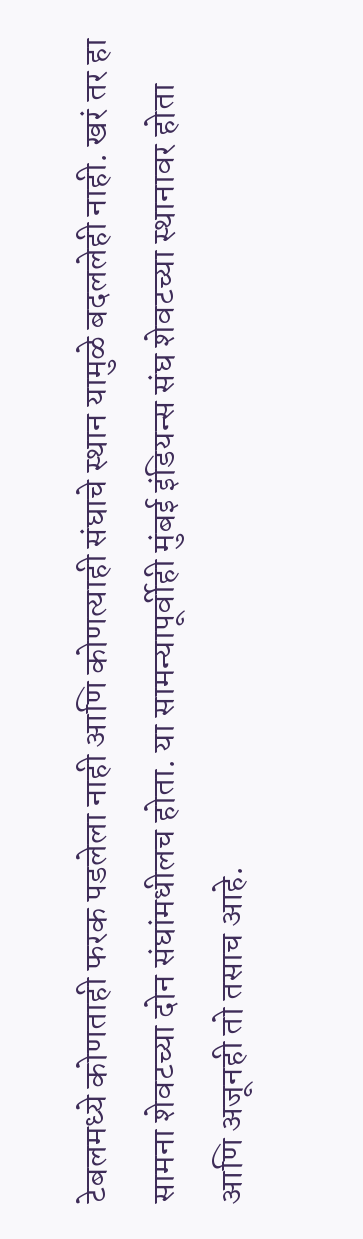टेबलमध्ये कोणताही फरक पडलेला नाही आणि कोणत्याही संघाचे स्थान यामुळे बदललेही नाही. खरं तर हा सामना शेवटच्या दोन संघांमधीलच होता. या सामन्यापूर्वीही मुंबई इंडियन्स संघ शेवटच्या स्थानावर होता आणि अजूनही तो तसाच आहे.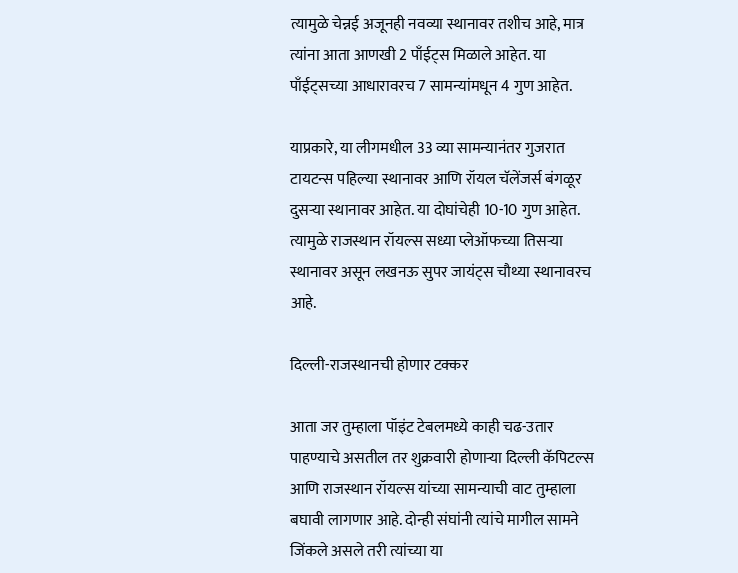त्यामुळे चेन्नई अजूनही नवव्या स्थानावर तशीच आहे, मात्र त्यांना आता आणखी 2 पाँईट्स मिळाले आहेत. या पाँईट्सच्या आधारावरच 7 सामन्यांमधून 4 गुण आहेत.

याप्रकारे, या लीगमधील 33 व्या सामन्यानंतर गुजरात टायटन्स पहिल्या स्थानावर आणि रॉयल चॅलेंजर्स बंगळूर दुसऱ्या स्थानावर आहेत. या दोघांचेही 10-10 गुण आहेत. त्यामुळे राजस्थान रॉयल्स सध्या प्लेऑफच्या तिसऱ्या स्थानावर असून लखनऊ सुपर जायंट्स चौथ्या स्थानावरच आहे.

दिल्ली-राजस्थानची होणार टक्कर

आता जर तुम्हाला पॉइंट टेबलमध्ये काही चढ-उतार पाहण्याचे असतील तर शुक्रवारी होणाऱ्या दिल्ली कॅपिटल्स आणि राजस्थान रॉयल्स यांच्या सामन्याची वाट तुम्हाला बघावी लागणार आहे. दोन्ही संघांनी त्यांचे मागील सामने जिंकले असले तरी त्यांच्या या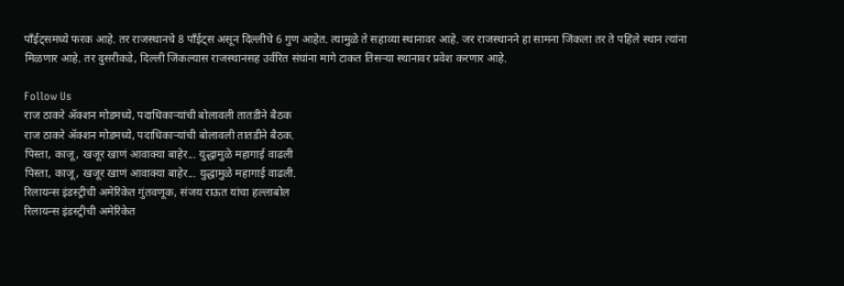पाँईट्समध्ये फरक आहे. तर राजस्थानचे 8 पाँईट्स असून दिल्लीचे 6 गुण आहेत. त्यामुळे ते सहाव्या स्थानावर आहे. जर राजस्थानने हा सामना जिंकला तर ते पहिले स्थान त्यांना मिळणार आहे. तर दुसरीकडे, दिल्ली जिंकल्यास राजस्थानसह उर्वरित संघांना मागे टाकत तिसऱ्या स्थानावर प्रवेश करणार आहे.

Follow Us
राज ठाकरे अ‍ॅक्शन मोडमध्ये, पदाधिकाऱ्यांची बोलावली तातडीने बैठक
राज ठाकरे अ‍ॅक्शन मोडमध्ये, पदाधिकाऱ्यांची बोलावली तातडीने बैठक.
पिस्ता, काजू, खजूर खाणं आवाक्या बाहेर... युद्धामुळे महागाई वाढली
पिस्ता, काजू, खजूर खाणं आवाक्या बाहेर... युद्धामुळे महागाई वाढली.
रिलायन्स इंडस्ट्रीची अमेरिकेत गुंतवणूक, संजय राऊत यांचा हल्लाबोल
रिलायन्स इंडस्ट्रीची अमेरिकेत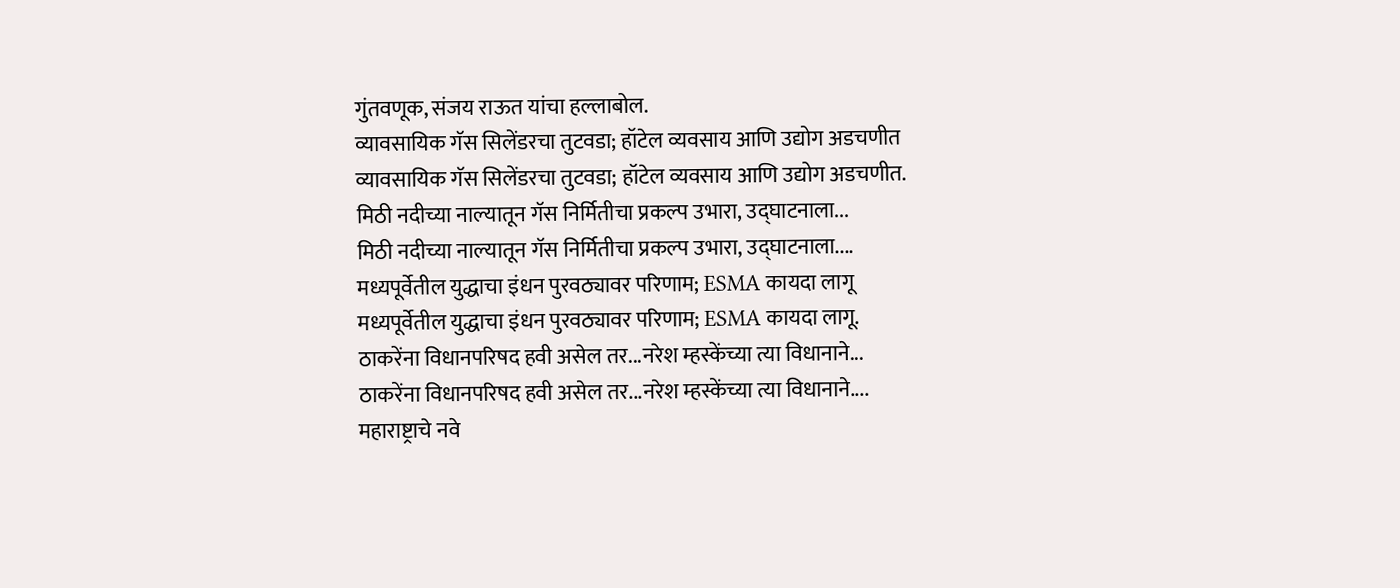गुंतवणूक, संजय राऊत यांचा हल्लाबोल.
व्यावसायिक गॅस सिलेंडरचा तुटवडा; हॉटेल व्यवसाय आणि उद्योग अडचणीत
व्यावसायिक गॅस सिलेंडरचा तुटवडा; हॉटेल व्यवसाय आणि उद्योग अडचणीत.
मिठी नदीच्या नाल्यातून गॅस निर्मितीचा प्रकल्प उभारा, उद्घाटनाला...
मिठी नदीच्या नाल्यातून गॅस निर्मितीचा प्रकल्प उभारा, उद्घाटनाला....
मध्यपूर्वेतील युद्धाचा इंधन पुरवठ्यावर परिणाम; ESMA कायदा लागू
मध्यपूर्वेतील युद्धाचा इंधन पुरवठ्यावर परिणाम; ESMA कायदा लागू.
ठाकरेंना विधानपरिषद हवी असेल तर...नरेश म्हस्केंच्या त्या विधानाने...
ठाकरेंना विधानपरिषद हवी असेल तर...नरेश म्हस्केंच्या त्या विधानाने....
महाराष्ट्राचे नवे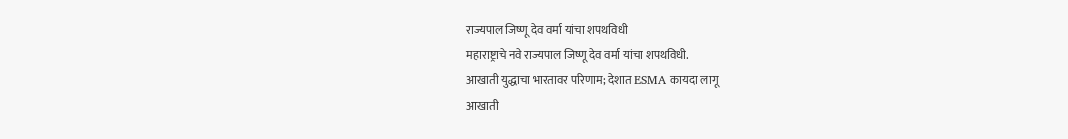राज्यपाल जिष्णू देव वर्मा यांचा शपथविधी
महाराष्ट्राचे नवे राज्यपाल जिष्णू देव वर्मा यांचा शपथविधी.
आखाती युद्धाचा भारतावर परिणाम; देशात ESMA कायदा लागू
आखाती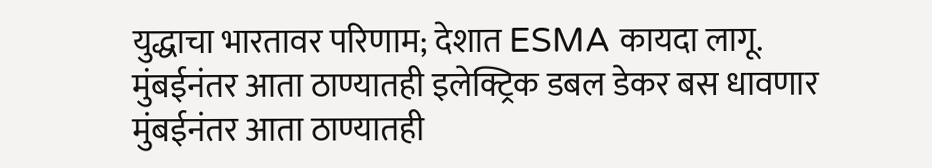युद्धाचा भारतावर परिणाम; देशात ESMA कायदा लागू.
मुंबईनंतर आता ठाण्यातही इलेक्ट्रिक डबल डेकर बस धावणार
मुंबईनंतर आता ठाण्यातही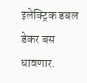इलेक्ट्रिक डबल डेकर बस धावणार.